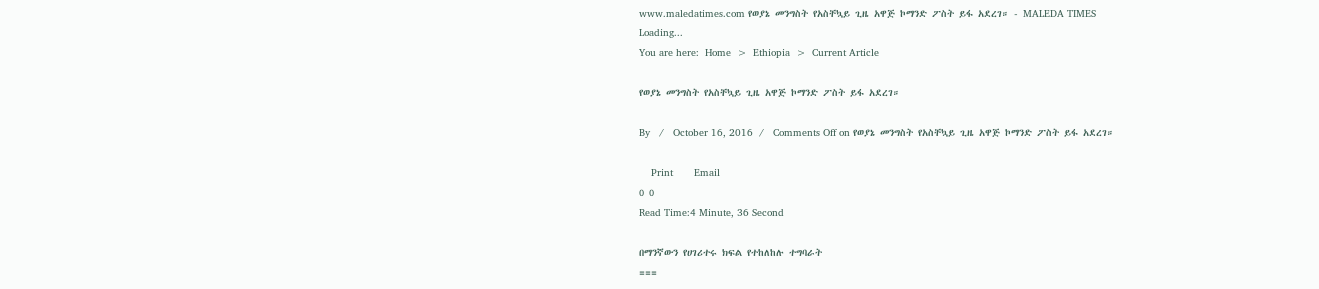www.maledatimes.com የወያኔ መንግስት የአስቸኳይ ጊዜ አዋጅ ኮማንድ ፖስት ይፋ አደረገ። - MALEDA TIMES
Loading...
You are here:  Home  >  Ethiopia  >  Current Article

የወያኔ መንግስት የአስቸኳይ ጊዜ አዋጅ ኮማንድ ፖስት ይፋ አደረገ።

By   /   October 16, 2016  /   Comments Off on የወያኔ መንግስት የአስቸኳይ ጊዜ አዋጅ ኮማንድ ፖስት ይፋ አደረገ።

    Print       Email
0 0
Read Time:4 Minute, 36 Second

በማንኛውን የሀገሪተሩ ክፍል የተከለከሉ ተግባራት
===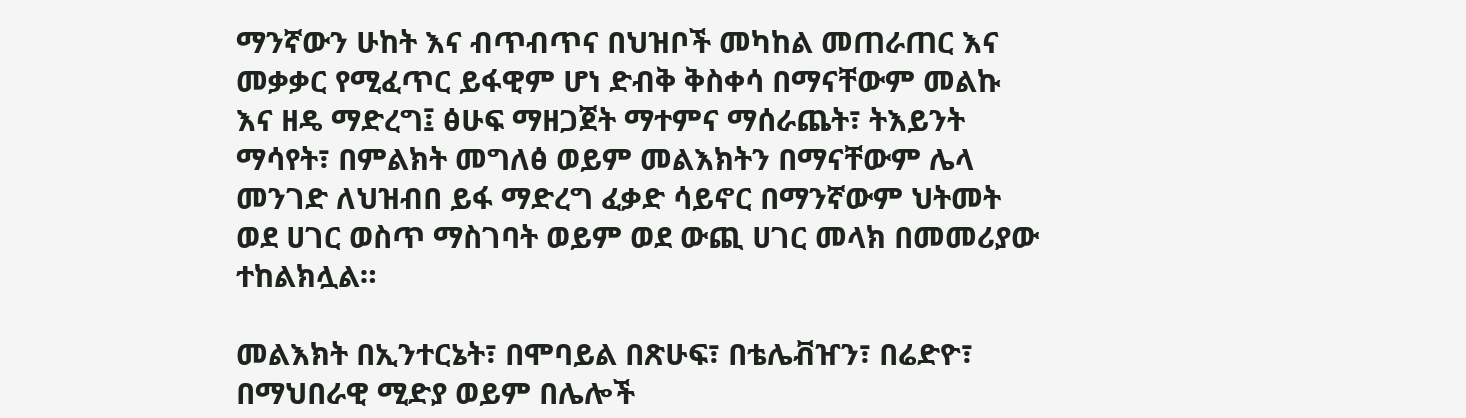ማንኛውን ሁከት እና ብጥብጥና በህዝቦች መካከል መጠራጠር እና መቃቃር የሚፈጥር ይፋዊም ሆነ ድብቅ ቅስቀሳ በማናቸውም መልኩ እና ዘዴ ማድረግ፤ ፅሁፍ ማዘጋጀት ማተምና ማሰራጨት፣ ትእይንት ማሳየት፣ በምልክት መግለፅ ወይም መልእክትን በማናቸውም ሌላ መንገድ ለህዝብበ ይፋ ማድረግ ፈቃድ ሳይኖር በማንኛውም ህትመት ወደ ሀገር ወስጥ ማስገባት ወይም ወደ ውጪ ሀገር መላክ በመመሪያው ተከልክሏል።

መልእክት በኢንተርኔት፣ በሞባይል በጽሁፍ፣ በቴሌቭዠን፣ በሬድዮ፣ በማህበራዊ ሚድያ ወይም በሌሎች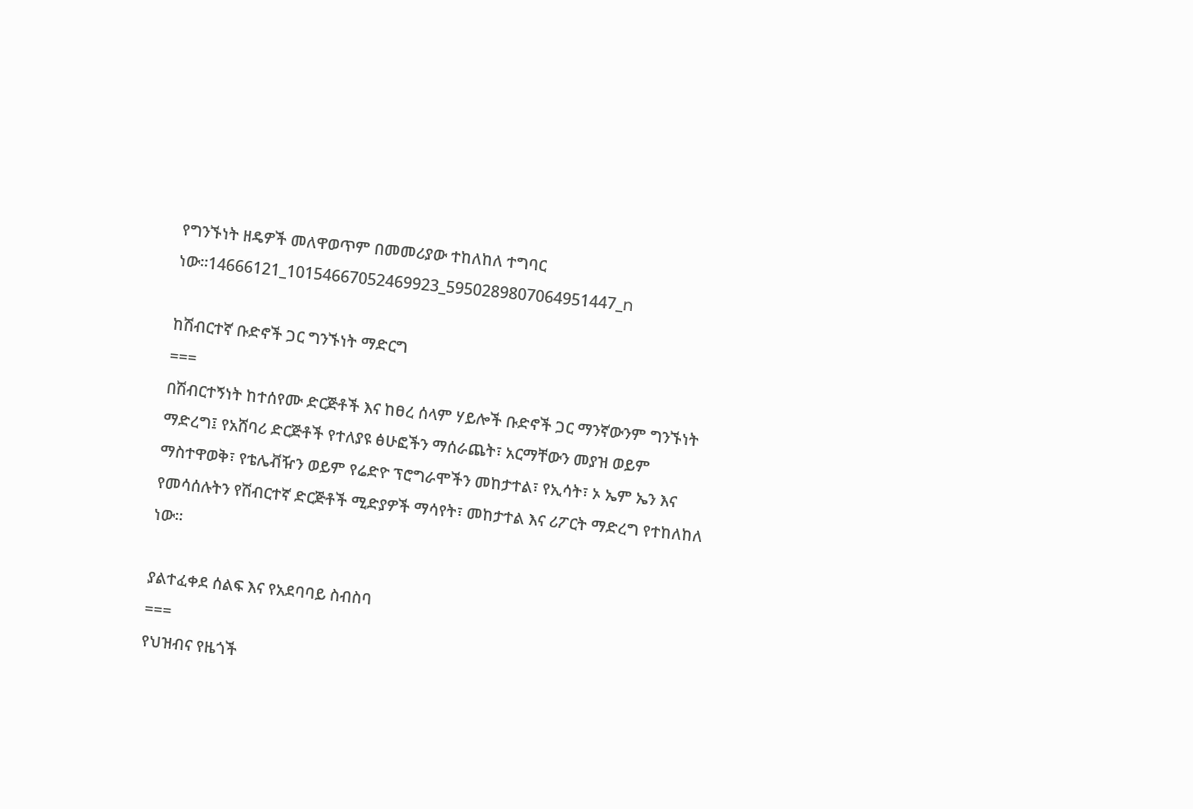የግንኙነት ዘዴዎች መለዋወጥም በመመሪያው ተከለከለ ተግባር ነው።14666121_10154667052469923_5950289807064951447_n

ከሽብርተኛ ቡድኖች ጋር ግንኙነት ማድርግ
===
በሽብርተኝነት ከተሰየሙ ድርጅቶች እና ከፀረ ሰላም ሃይሎች ቡድኖች ጋር ማንኛውንም ግንኙነት ማድረግ፤ የአሸባሪ ድርጅቶች የተለያዩ ፅሁፎችን ማሰራጨት፣ አርማቸውን መያዝ ወይም ማስተዋወቅ፣ የቴሌቭዥን ወይም የሬድዮ ፕሮግራሞችን መከታተል፣ የኢሳት፣ ኦ ኤም ኤን እና የመሳሰሉትን የሽብርተኛ ድርጅቶች ሚድያዎች ማሳየት፣ መከታተል እና ሪፖርት ማድረግ የተከለከለ ነው።

ያልተፈቀደ ሰልፍ እና የአደባባይ ስብስባ
===
የህዝብና የዜጎች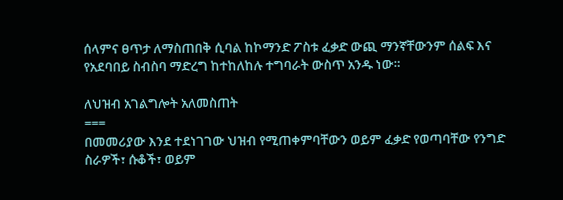ሰላምና ፀጥታ ለማስጠበቅ ሲባል ከኮማንድ ፖስቱ ፈቃድ ውጪ ማንኛቸውንም ሰልፍ እና የአደባበይ ስብስባ ማድረግ ከተከለከሉ ተግባራት ውስጥ አንዱ ነው።

ለህዝብ አገልግሎት አለመስጠት
===
በመመሪያው እንደ ተደነገገው ህዝብ የሚጠቀምባቸውን ወይም ፈቃድ የወጣባቸው የንግድ ስራዎች፣ ሱቆች፣ ወይም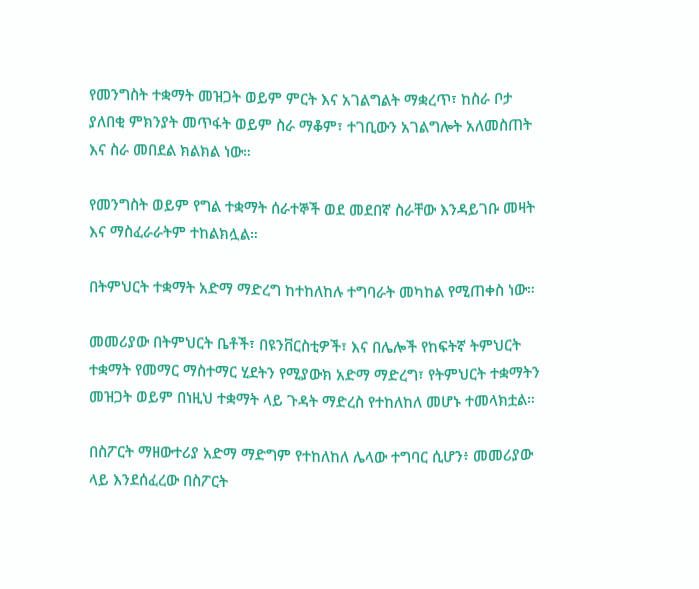የመንግስት ተቋማት መዝጋት ወይም ምርት እና አገልግልት ማቋረጥ፣ ከስራ ቦታ ያለበቂ ምክንያት መጥፋት ወይም ስራ ማቆም፣ ተገቢውን አገልግሎት አለመስጠት እና ስራ መበደል ክልክል ነው።

የመንግስት ወይም የግል ተቋማት ሰራተኞች ወደ መደበኛ ስራቸው እንዳይገቡ መዛት እና ማስፈራራትም ተከልክሏል።

በትምህርት ተቋማት አድማ ማድረግ ከተከለከሉ ተግባራት መካከል የሚጠቀስ ነው።

መመሪያው በትምህርት ቤቶች፣ በዩንቨርስቲዎች፣ እና በሌሎች የከፍትኛ ትምህርት ተቋማት የመማር ማስተማር ሂደትን የሚያውክ አድማ ማድረግ፣ የትምህርት ተቋማትን መዝጋት ወይም በነዚህ ተቋማት ላይ ጉዳት ማድረስ የተከለከለ መሆኑ ተመላክቷል።

በስፖርት ማዘውተሪያ አድማ ማድግም የተከለከለ ሌላው ተግባር ሲሆን፥ መመሪያው ላይ እንደሰፈረው በስፖርት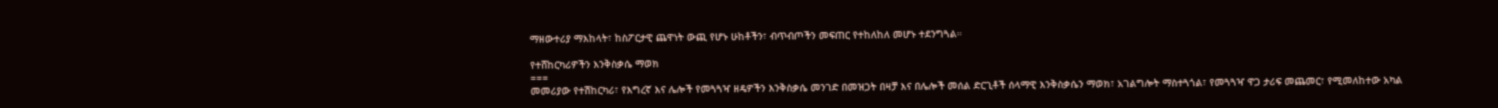ማዘውተሪያ ማእከላት፣ ከስፖርታዊ ጨዋነት ውጪ የሆኑ ሁከቶችን፣ ብጥብጦችን መፍጠር የተከለከለ መሆኑ ተደንግጓል።

የተሸከርካሪዎችን እንቅስቃሴ ማወክ
===
መመሪያው የተሽከርካሪ፣ የእግረኛ እና ሌሎች የመጓጓዣ ዘዴዎችን እንቅስቃሴ መንገድ በመዝጋት በዛቻ እና በሌሎች መሰል ድርጊቶች ሰላማዊ እንቅስቃሴን ማወክ፣ አገልግሎት ማስተጓጎል፣ የመጓጓዣ ዋጋ ታሪፍ መጨመር፣ የሚመለከተው አካል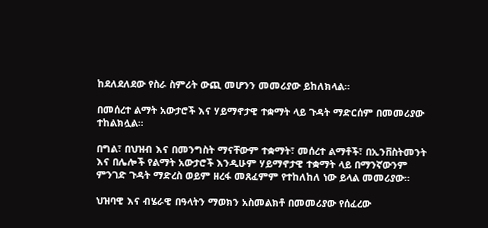ከደለደለደው የስራ ስምሪት ውጪ መሆንን መመሪያው ይከለክላል።

በመሰረተ ልማት አውታሮች እና ሃይማኖታዊ ተቋማት ላይ ጉዳት ማድርሰም በመመሪያው ተከልክሏል።

በግል፣ በህዝብ እና በመንግስት ማናቸውም ተቋማት፣ መሰረተ ልማቶች፣ በኢንቨስትመንት እና በሌሎች የልማት አውታሮች እንዲሁም ሃይማኖታዊ ተቋማት ላይ በማንኛውንም ምንገድ ጉዳት ማድረስ ወይም ዘረፋ መጸፈምም የተከለከለ ነው ይላል መመሪያው።

ህዝባዊ እና ብሄራዊ በዓላትን ማወክን አስመልክቶ በመመሪያው የሰፈረው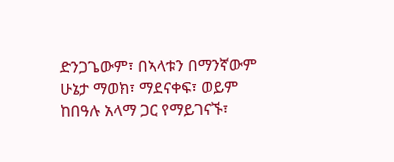ድንጋጌውም፣ በኣላቱን በማንኛውም ሁኔታ ማወክ፣ ማደናቀፍ፣ ወይም ከበዓሉ አላማ ጋር የማይገናኙ፣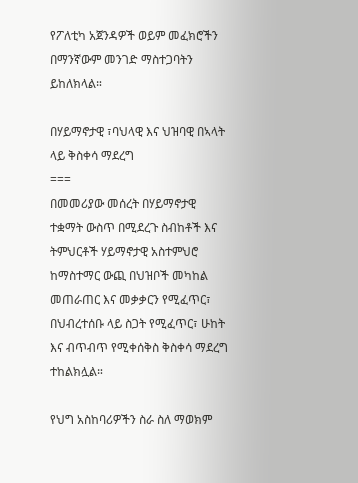የፖለቲካ አጀንዳዎች ወይም መፈክሮችን በማንኛውም መንገድ ማስተጋባትን ይከለክላል።

በሃይማኖታዊ ፣ባህላዊ እና ህዝባዊ በኣላት ላይ ቅስቀሳ ማደረግ
===
በመመሪያው መሰረት በሃይማኖታዊ ተቋማት ውስጥ በሚደረጉ ስብከቶች እና ትምህርቶች ሃይማኖታዊ አስተምህሮ ከማስተማር ውጪ በህዝቦች መካከል መጠራጠር እና መቃቃርን የሚፈጥር፣ በህብረተሰቡ ላይ ስጋት የሚፈጥር፣ ሁከት እና ብጥብጥ የሚቀሰቅስ ቅስቀሳ ማደረግ ተከልክሏል።

የህግ አስከባሪዎችን ስራ ስለ ማወክም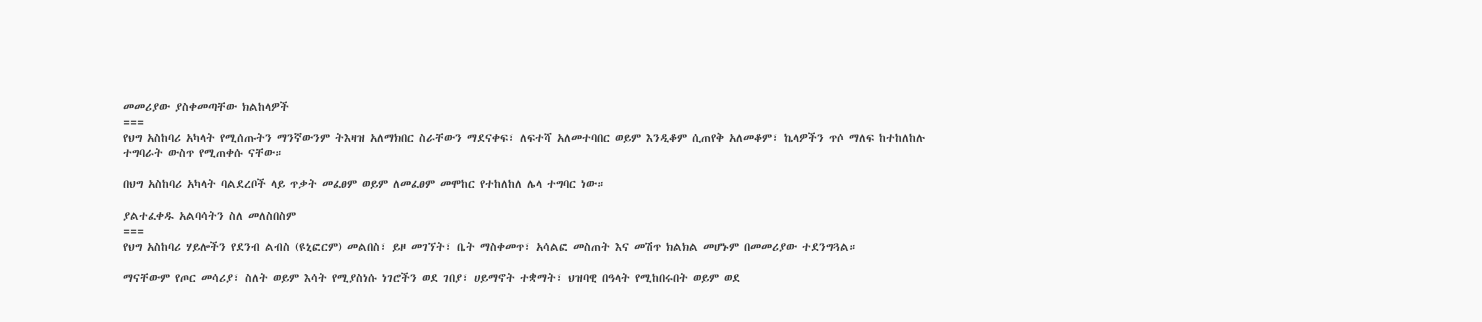መመሪያው ያስቀመጣቸው ክልከላዎች
===
የህግ አስከባሪ አካላት የሚሰጡትን ማንኛውንም ትእዛዝ አለማክበር ስራቸውን ማደናቀፍ፣ ለፍተሻ አለመተባበር ወይም እንዲቆም ሲጠየቅ አለመቆም፣ ኬላዎችን ጥሶ ማለፍ ከተከለከሉ ተግባራት ውስጥ የሚጠቀሱ ናቸው።

በህግ አስከባሪ አካላት ባልደረቦች ላይ ጥቃት መፈፀም ወይም ለመፈፀም መሞከር የተከለከለ ሌላ ተግባር ነው።

ያልተፈቀዱ አልባሳትን ስለ መለስበስም
===
የህግ አስከባሪ ሃይሎችን የደንብ ልብስ (ዩኒፎርም) መልበስ፣ ይዞ መገኘት፣ ቤት ማስቀመጥ፣ አሳልፎ መስጠት እና መሽጥ ክልክል መሆኑም በመመሪያው ተደንግጓል።

ማናቸውም የጦር መሳሪያ፣ ስለት ወይም እሳት የሚያስነሱ ነገሮችን ወደ ገበያ፣ ሀይማኖት ተቋማት፣ ህዝባዊ በዓላት የሚከበሩበት ወይም ወደ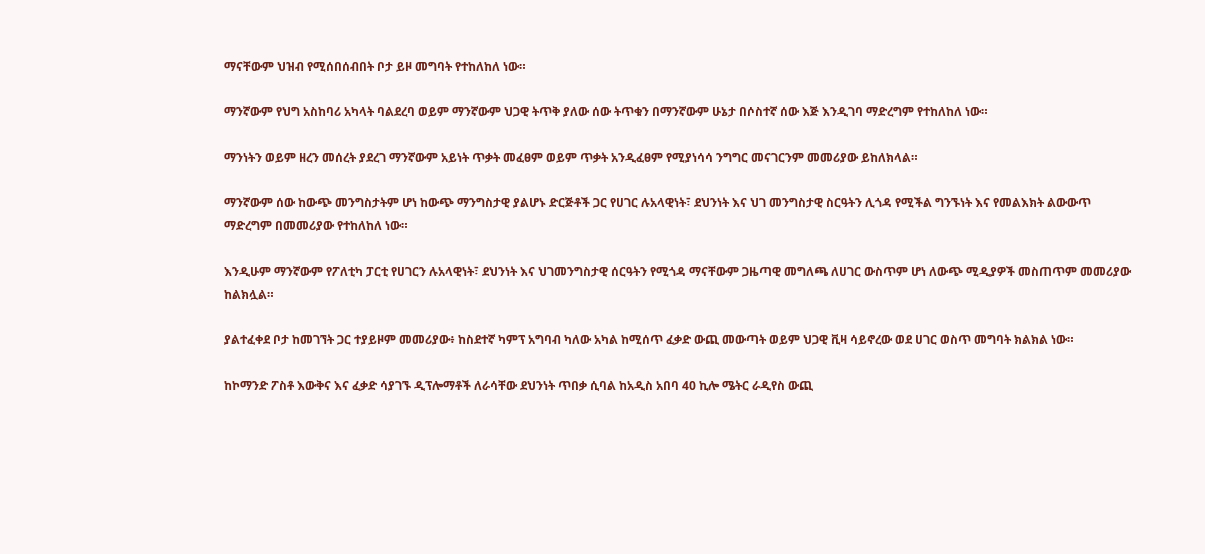ማናቸውም ህዝብ የሚሰበሰብበት ቦታ ይዞ መግባት የተከለከለ ነው።

ማንኛውም የህግ አስከባሪ አካላት ባልደረባ ወይም ማንኛውም ህጋዊ ትጥቅ ያለው ሰው ትጥቁን በማንኛውም ሁኔታ በሶስተኛ ሰው እጅ እንዲገባ ማድረግም የተከለከለ ነው።

ማንነትን ወይም ዘረን መሰረት ያደረገ ማንኛውም አይነት ጥቃት መፈፀም ወይም ጥቃት አንዲፈፀም የሚያነሳሳ ንግግር መናገርንም መመሪያው ይከለክላል።

ማንኛውም ሰው ከውጭ መንግስታትም ሆነ ከውጭ ማንግስታዊ ያልሆኑ ድርጅቶች ጋር የሀገር ሉአላዊነት፣ ደህንነት እና ህገ መንግስታዊ ስርዓትን ሊጎዳ የሚችል ግንኙነት እና የመልእክት ልውውጥ ማድረግም በመመሪያው የተከለከለ ነው።

እንዲሁም ማንኛውም የፖለቲካ ፓርቲ የሀገርን ሉአላዊነት፣ ደህንነት እና ህገመንግስታዊ ሰርዓትን የሚጎዳ ማናቸውም ጋዜጣዊ መግለጫ ለሀገር ውስጥም ሆነ ለውጭ ሚዲያዎች መስጠጥም መመሪያው ከልክሏል።

ያልተፈቀደ ቦታ ከመገኘት ጋር ተያይዞም መመሪያው፥ ከስደተኛ ካምፕ አግባብ ካለው አካል ከሚሰጥ ፈቃድ ውጪ መውጣት ወይም ህጋዊ ቪዛ ሳይኖረው ወደ ሀገር ወስጥ መግባት ክልክል ነው።

ከኮማንድ ፖስቶ እውቅና እና ፈቃድ ሳያገኙ ዲፕሎማቶች ለራሳቸው ደህንነት ጥበቃ ሲባል ከአዲስ አበባ 40 ኪሎ ሜትር ራዲየስ ውጪ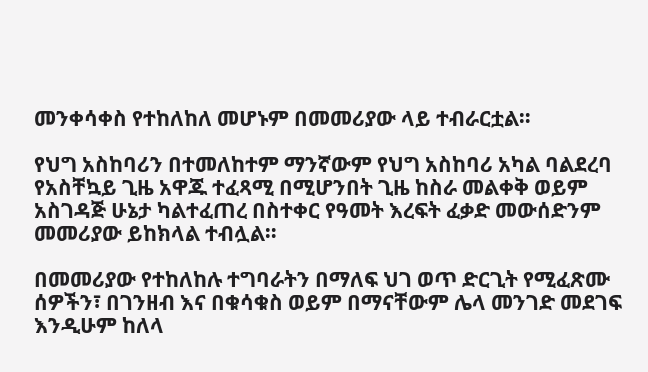መንቀሳቀስ የተከለከለ መሆኑም በመመሪያው ላይ ተብራርቷል።

የህግ አስከባሪን በተመለከተም ማንኛውም የህግ አስከባሪ አካል ባልደረባ የአስቸኳይ ጊዜ አዋጁ ተፈጻሚ በሚሆንበት ጊዜ ከስራ መልቀቅ ወይም አስገዳጅ ሁኔታ ካልተፈጠረ በስተቀር የዓመት እረፍት ፈቃድ መውሰድንም መመሪያው ይከክላል ተብሏል።

በመመሪያው የተከለከሉ ተግባራትን በማለፍ ህገ ወጥ ድርጊት የሚፈጽሙ ሰዎችን፣ በገንዘብ እና በቁሳቁስ ወይም በማናቸውም ሌላ መንገድ መደገፍ እንዲሁም ከለላ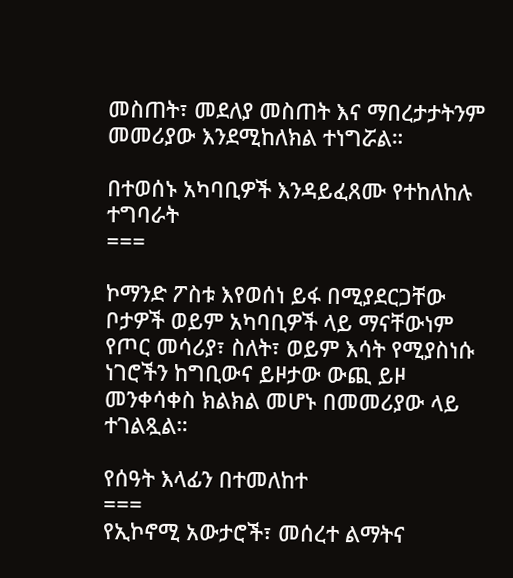መስጠት፣ መደለያ መስጠት እና ማበረታታትንም መመሪያው እንደሚከለክል ተነግሯል።

በተወሰኑ አካባቢዎች እንዳይፈጸሙ የተከለከሉ ተግባራት
===

ኮማንድ ፖስቱ እየወሰነ ይፋ በሚያደርጋቸው ቦታዎች ወይም አካባቢዎች ላይ ማናቸውነም የጦር መሳሪያ፣ ስለት፣ ወይም እሳት የሚያስነሱ ነገሮችን ከግቢውና ይዞታው ውጪ ይዞ መንቀሳቀስ ክልክል መሆኑ በመመሪያው ላይ ተገልጿል።

የሰዓት እላፊን በተመለከተ
===
የኢኮኖሚ አውታሮች፣ መሰረተ ልማትና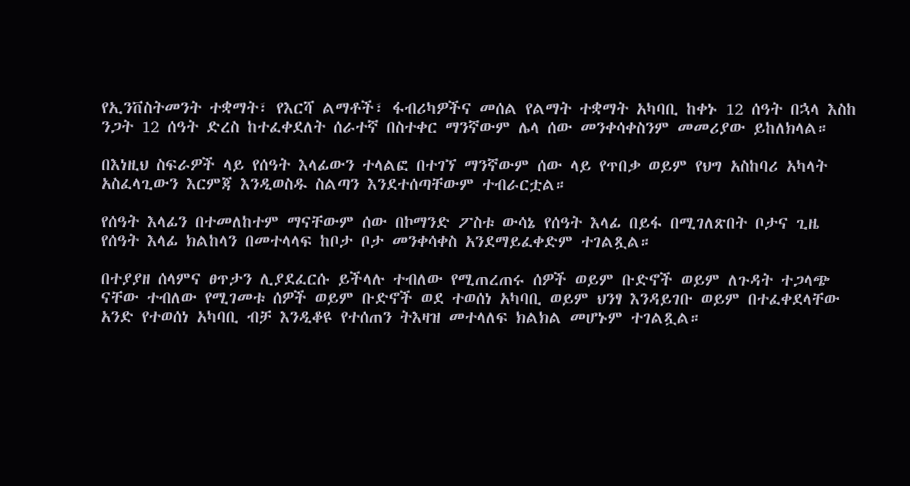የኢንቨስትመንት ተቋማት፣ የእርሻ ልማቶች፣ ፋብሪካዎችና መሰል የልማት ተቋማት አካባቢ ከቀኑ 12 ሰዓት በኋላ እስከ ንጋት 12 ሰዓት ድረስ ከተፈቀደለት ሰራተኛ በስተቀር ማንኛውም ሌላ ሰው መንቀሳቀስንም መመሪያው ይከለክላል።

በእነዚህ ስፍራዎች ላይ የሰዓት እላፊውን ተላልፎ በተገኘ ማንኛውም ሰው ላይ የጥበቃ ወይም የህግ አስከባሪ አካላት አስፈላጊውን እርምጃ እንዲወስዱ ስልጣን እንደተሰጣቸውም ተብራርቷል።

የሰዓት እላፊን በተመለከተም ማናቸውም ሰው በኮማንድ ፖስቱ ውሳኔ የሰዓት እላፊ በይፋ በሚገለጽበት ቦታና ጊዜ የሰዓት እላፊ ክልከላን በመተላላፍ ከቦታ ቦታ መንቀሳቀስ አንደማይፈቀድም ተገልጿል።

በተያያዘ ሰላምና ፀጥታን ሊያደፈርሱ ይችላሉ ተብለው የሚጠረጠሩ ሰዎች ወይም ቡድኖች ወይም ለጉዳት ተጋላጭ ናቸው ተብለው የሚገመቱ ሰዎች ወይም ቡድኖች ወደ ተወሰነ አካባቢ ወይም ህንፃ እንዳይገቡ ወይም በተፈቀደላቸው አንድ የተወሰነ አካባቢ ብቻ እንዲቆዩ የተሰጠን ትእዛዝ መተላለፍ ክልክል መሆኑም ተገልጿል።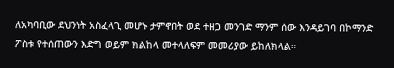ለአካባቢው ደህንነት አስፈላጊ መሆኑ ታምኖበት ወደ ተዘጋ መንገድ ማንም ሰው እንዳይገባ በኮማንድ ፖስቱ የተሰጠውን እድግ ወይም ክልከላ መተላለፍም መመሪያው ይከለክላል።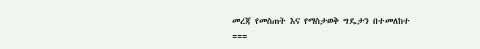መረጃ የመስጠት እና የማስታወቅ ግዴታን በተመለከተ
===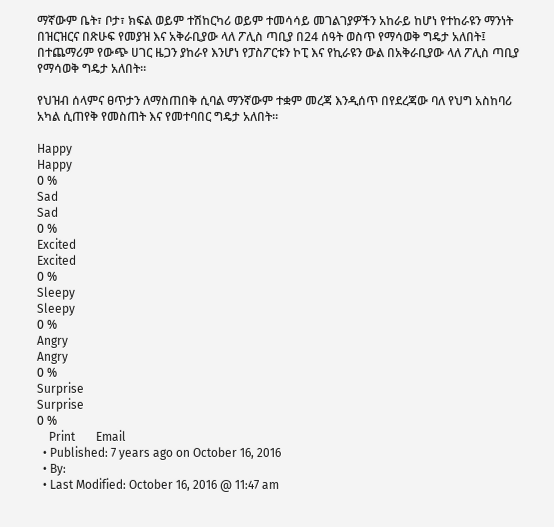ማኛውም ቤት፣ ቦታ፣ ክፍል ወይም ተሽከርካሪ ወይም ተመሳሳይ መገልገያዎችን አከራይ ከሆነ የተከራዩን ማንነት በዝርዝርና በጽሁፍ የመያዝ እና አቅራቢያው ላለ ፖሊስ ጣቢያ በ24 ሰዓት ወስጥ የማሳወቅ ግዴታ አለበት፤ በተጨማሪም የውጭ ሀገር ዜጋን ያከራየ እንሆነ የፓስፖርቱን ኮፒ እና የኪራዩን ውል በአቅራቢያው ላለ ፖሊስ ጣቢያ የማሳወቅ ግዴታ አለበት።

የህዝብ ሰላምና ፀጥታን ለማስጠበቅ ሲባል ማንኛውም ተቋም መረጃ እንዲሰጥ በየደረጃው ባለ የህግ አስከባሪ አካል ሲጠየቅ የመስጠት እና የመተባበር ግዴታ አለበት።

Happy
Happy
0 %
Sad
Sad
0 %
Excited
Excited
0 %
Sleepy
Sleepy
0 %
Angry
Angry
0 %
Surprise
Surprise
0 %
    Print       Email
  • Published: 7 years ago on October 16, 2016
  • By:
  • Last Modified: October 16, 2016 @ 11:47 am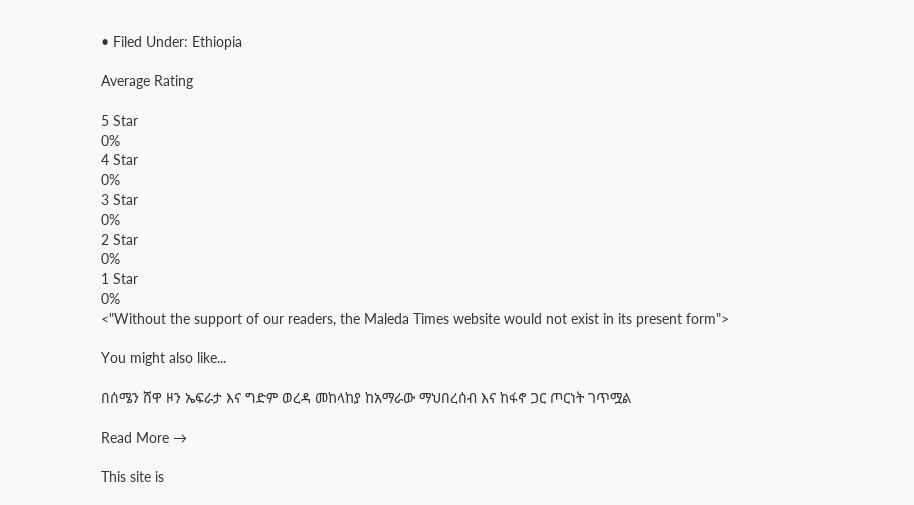• Filed Under: Ethiopia

Average Rating

5 Star
0%
4 Star
0%
3 Star
0%
2 Star
0%
1 Star
0%
<"Without the support of our readers, the Maleda Times website would not exist in its present form">

You might also like...

በሰሜን ሸዋ ዞን ኤፍራታ እና ግድም ወረዳ መከላከያ ከአማራው ማህበረሰብ እና ከፋኖ ጋር ጦርነት ገጥሟል

Read More →

This site is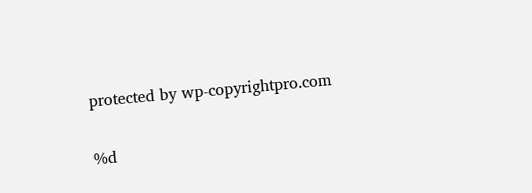protected by wp-copyrightpro.com

%d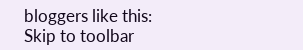bloggers like this:
Skip to toolbar